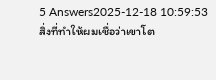5 Answers2025-12-18 10:59:53
สิ่งที่ทำให้ผมเชื่อว่าเขาโต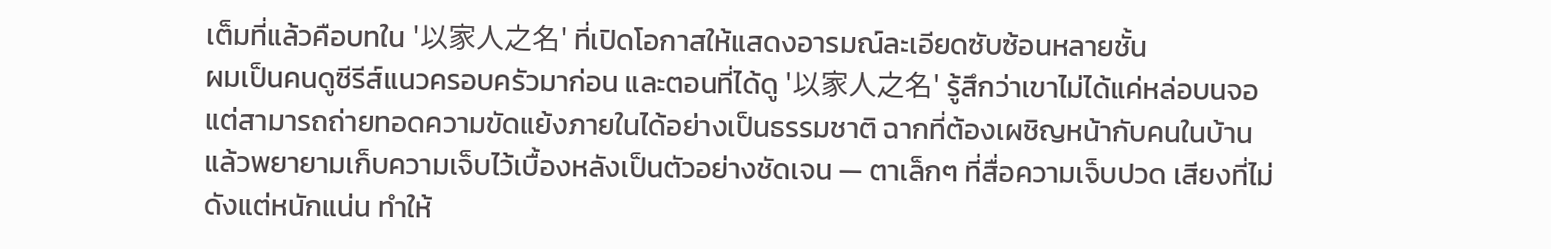เต็มที่แล้วคือบทใน '以家人之名' ที่เปิดโอกาสให้แสดงอารมณ์ละเอียดซับซ้อนหลายชั้น
ผมเป็นคนดูซีรีส์แนวครอบครัวมาก่อน และตอนที่ได้ดู '以家人之名' รู้สึกว่าเขาไม่ได้แค่หล่อบนจอ แต่สามารถถ่ายทอดความขัดแย้งภายในได้อย่างเป็นธรรมชาติ ฉากที่ต้องเผชิญหน้ากับคนในบ้านแล้วพยายามเก็บความเจ็บไว้เบื้องหลังเป็นตัวอย่างชัดเจน — ตาเล็กๆ ที่สื่อความเจ็บปวด เสียงที่ไม่ดังแต่หนักแน่น ทำให้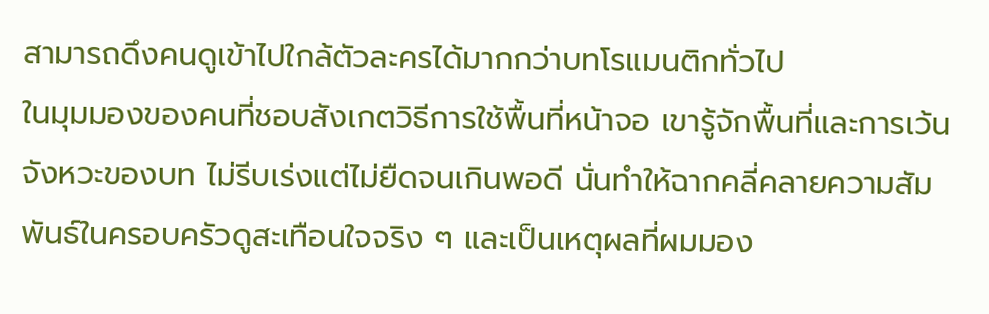สามารถดึงคนดูเข้าไปใกล้ตัวละครได้มากกว่าบทโรแมนติกทั่วไป
ในมุมมองของคนที่ชอบสังเกตวิธีการใช้พื้นที่หน้าจอ เขารู้จักพื้นที่และการเว้นจังหวะของบท ไม่รีบเร่งแต่ไม่ยืดจนเกินพอดี นั่นทำให้ฉากคลี่คลายความสัมพันธ์ในครอบครัวดูสะเทือนใจจริง ๆ และเป็นเหตุผลที่ผมมอง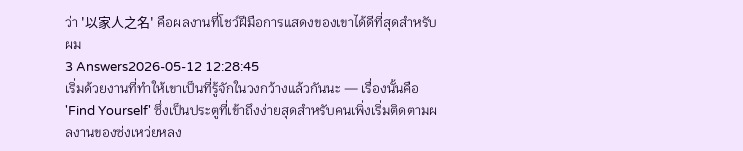ว่า '以家人之名' คือผลงานที่โชว์ฝีมือการแสดงของเขาได้ดีที่สุดสำหรับผม
3 Answers2026-05-12 12:28:45
เริ่มด้วยงานที่ทำให้เขาเป็นที่รู้จักในวงกว้างแล้วกันนะ — เรื่องนั้นคือ 'Find Yourself' ซึ่งเป็นประตูที่เข้าถึงง่ายสุดสำหรับคนเพิ่งเริ่มติดตามผลงานของซ่งเหว่ยหลง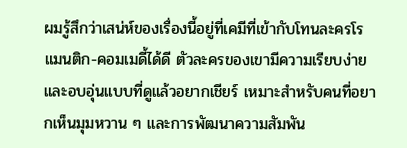ผมรู้สึกว่าเสน่ห์ของเรื่องนี้อยู่ที่เคมีที่เข้ากับโทนละครโรแมนติก-คอมเมดี้ได้ดี ตัวละครของเขามีความเรียบง่ายและอบอุ่นแบบที่ดูแล้วอยากเชียร์ เหมาะสำหรับคนที่อยากเห็นมุมหวาน ๆ และการพัฒนาความสัมพัน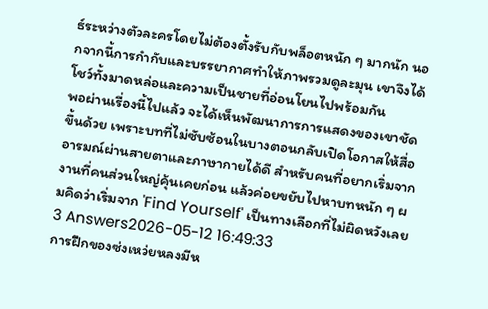ธ์ระหว่างตัวละครโดยไม่ต้องตั้งรับกับพล็อตหนัก ๆ มากนัก นอกจากนี้การกำกับและบรรยากาศทำให้ภาพรวมดูละมุน เขาจึงได้โชว์ทั้งมาดหล่อและความเป็นชายที่อ่อนโยนไปพร้อมกัน
พอผ่านเรื่องนี้ไปแล้ว จะได้เห็นพัฒนาการการแสดงของเขาชัดขึ้นด้วย เพราะบทที่ไม่ซับซ้อนในบางตอนกลับเปิดโอกาสให้สื่ออารมณ์ผ่านสายตาและภาษากายได้ดี สำหรับคนที่อยากเริ่มจากงานที่คนส่วนใหญ่คุ้นเคยก่อน แล้วค่อยขยับไปหาบทหนัก ๆ ผมคิดว่าเริ่มจาก 'Find Yourself' เป็นทางเลือกที่ไม่ผิดหวังเลย
3 Answers2026-05-12 16:49:33
การฝึกของซ่งเหว่ยหลงมีห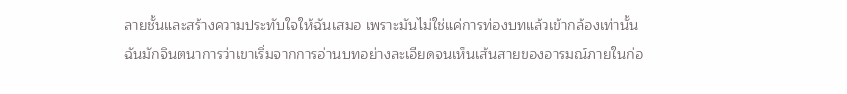ลายชั้นและสร้างความประทับใจให้ฉันเสมอ เพราะมันไม่ใช่แค่การท่องบทแล้วเข้ากล้องเท่านั้น
ฉันมักจินตนาการว่าเขาเริ่มจากการอ่านบทอย่างละเอียดจนเห็นเส้นสายของอารมณ์ภายในก่อ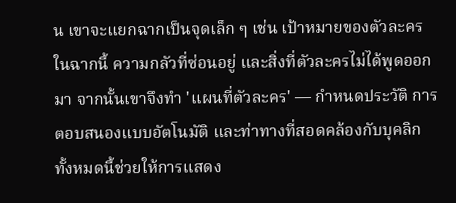น เขาจะแยกฉากเป็นจุดเล็ก ๆ เช่น เป้าหมายของตัวละครในฉากนี้ ความกลัวที่ซ่อนอยู่ และสิ่งที่ตัวละครไม่ได้พูดออกมา จากนั้นเขาจึงทำ 'แผนที่ตัวละคร' — กำหนดประวัติ การตอบสนองแบบอัตโนมัติ และท่าทางที่สอดคล้องกับบุคลิก ทั้งหมดนี้ช่วยให้การแสดง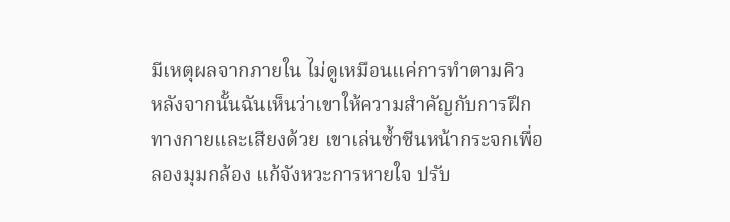มีเหตุผลจากภายใน ไม่ดูเหมือนแค่การทำตามคิว
หลังจากนั้นฉันเห็นว่าเขาให้ความสำคัญกับการฝึกทางกายและเสียงด้วย เขาเล่นซ้ำซีนหน้ากระจกเพื่อลองมุมกล้อง แก้จังหวะการหายใจ ปรับ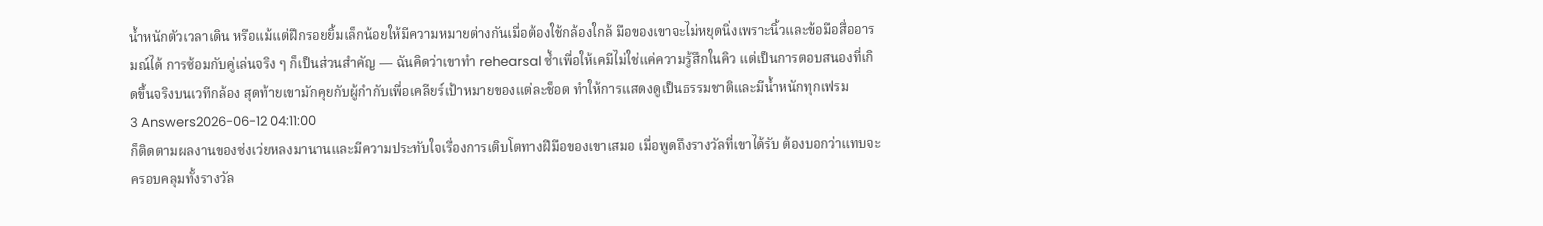น้ำหนักตัวเวลาเดิน หรือแม้แต่ฝึกรอยยิ้มเล็กน้อยให้มีความหมายต่างกันเมื่อต้องใช้กล้องใกล้ มือของเขาจะไม่หยุดนิ่งเพราะนิ้วและข้อมือสื่ออารมณ์ได้ การซ้อมกับคู่เล่นจริง ๆ ก็เป็นส่วนสำคัญ — ฉันคิดว่าเขาทำ rehearsal ซ้ำเพื่อให้เคมีไม่ใช่แค่ความรู้สึกในคิว แต่เป็นการตอบสนองที่เกิดขึ้นจริงบนเวทีกล้อง สุดท้ายเขามักคุยกับผู้กำกับเพื่อเคลียร์เป้าหมายของแต่ละช็อต ทำให้การแสดงดูเป็นธรรมชาติและมีน้ำหนักทุกเฟรม
3 Answers2026-06-12 04:11:00
ก็ติดตามผลงานของซ่งเว่ยหลงมานานและมีความประทับใจเรื่องการเติบโตทางฝีมือของเขาเสมอ เมื่อพูดถึงรางวัลที่เขาได้รับ ต้องบอกว่าแทบจะครอบคลุมทั้งรางวัล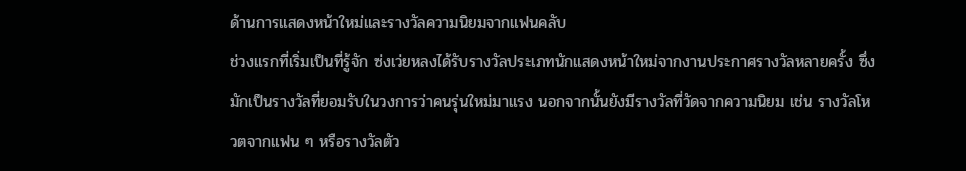ด้านการแสดงหน้าใหม่และรางวัลความนิยมจากแฟนคลับ
ช่วงแรกที่เริ่มเป็นที่รู้จัก ซ่งเว่ยหลงได้รับรางวัลประเภทนักแสดงหน้าใหม่จากงานประกาศรางวัลหลายครั้ง ซึ่งมักเป็นรางวัลที่ยอมรับในวงการว่าคนรุ่นใหม่มาแรง นอกจากนั้นยังมีรางวัลที่วัดจากความนิยม เช่น รางวัลโหวตจากแฟน ๆ หรือรางวัลตัว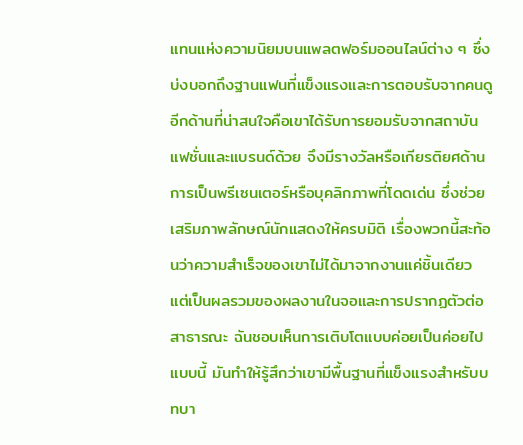แทนแห่งความนิยมบนแพลตฟอร์มออนไลน์ต่าง ๆ ซึ่งบ่งบอกถึงฐานแฟนที่แข็งแรงและการตอบรับจากคนดู
อีกด้านที่น่าสนใจคือเขาได้รับการยอมรับจากสถาบันแฟชั่นและแบรนด์ด้วย จึงมีรางวัลหรือเกียรติยศด้านการเป็นพรีเซนเตอร์หรือบุคลิกภาพที่โดดเด่น ซึ่งช่วยเสริมภาพลักษณ์นักแสดงให้ครบมิติ เรื่องพวกนี้สะท้อนว่าความสำเร็จของเขาไม่ได้มาจากงานแค่ชิ้นเดียว แต่เป็นผลรวมของผลงานในจอและการปรากฏตัวต่อสาธารณะ ฉันชอบเห็นการเติบโตแบบค่อยเป็นค่อยไปแบบนี้ มันทำให้รู้สึกว่าเขามีพื้นฐานที่แข็งแรงสำหรับบทบา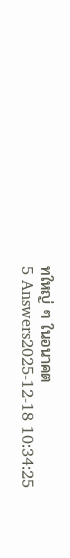ทใหญ่ ๆ ในอนาคต
5 Answers2025-12-18 10:34:25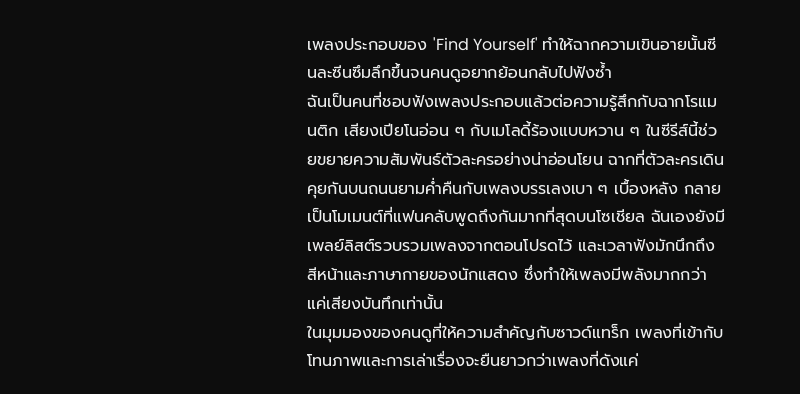เพลงประกอบของ 'Find Yourself' ทำให้ฉากความเขินอายนั้นซีนละซีนซึมลึกขึ้นจนคนดูอยากย้อนกลับไปฟังซ้ำ
ฉันเป็นคนที่ชอบฟังเพลงประกอบแล้วต่อความรู้สึกกับฉากโรแมนติก เสียงเปียโนอ่อน ๆ กับเมโลดี้ร้องแบบหวาน ๆ ในซีรีส์นี้ช่วยขยายความสัมพันธ์ตัวละครอย่างน่าอ่อนโยน ฉากที่ตัวละครเดินคุยกันบนถนนยามค่ำคืนกับเพลงบรรเลงเบา ๆ เบื้องหลัง กลายเป็นโมเมนต์ที่แฟนคลับพูดถึงกันมากที่สุดบนโซเชียล ฉันเองยังมีเพลย์ลิสต์รวบรวมเพลงจากตอนโปรดไว้ และเวลาฟังมักนึกถึงสีหน้าและภาษากายของนักแสดง ซึ่งทำให้เพลงมีพลังมากกว่าแค่เสียงบันทึกเท่านั้น
ในมุมมองของคนดูที่ให้ความสำคัญกับซาวด์แทร็ก เพลงที่เข้ากับโทนภาพและการเล่าเรื่องจะยืนยาวกว่าเพลงที่ดังแค่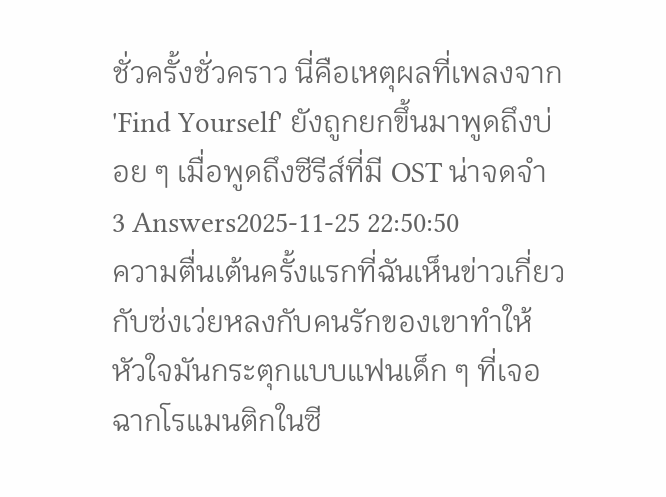ชั่วครั้งชั่วคราว นี่คือเหตุผลที่เพลงจาก 'Find Yourself' ยังถูกยกขึ้นมาพูดถึงบ่อย ๆ เมื่อพูดถึงซีรีส์ที่มี OST น่าจดจำ
3 Answers2025-11-25 22:50:50
ความตื่นเต้นครั้งแรกที่ฉันเห็นข่าวเกี่ยวกับซ่งเว่ยหลงกับคนรักของเขาทำให้หัวใจมันกระตุกแบบแฟนเด็ก ๆ ที่เจอฉากโรแมนติกในซี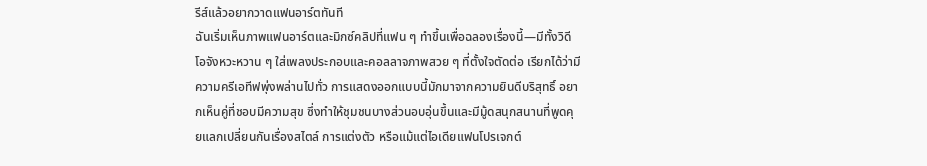รีส์แล้วอยากวาดแฟนอาร์ตทันที
ฉันเริ่มเห็นภาพแฟนอาร์ตและมิกซ์คลิปที่แฟน ๆ ทำขึ้นเพื่อฉลองเรื่องนี้—มีทั้งวิดีโอจังหวะหวาน ๆ ใส่เพลงประกอบและคอลลาจภาพสวย ๆ ที่ตั้งใจตัดต่อ เรียกได้ว่ามีความครีเอทีฟพุ่งพล่านไปทั่ว การแสดงออกแบบนี้มักมาจากความยินดีบริสุทธิ์ อยากเห็นคู่ที่ชอบมีความสุข ซึ่งทำให้ชุมชนบางส่วนอบอุ่นขึ้นและมีมู้ดสนุกสนานที่พูดคุยแลกเปลี่ยนกันเรื่องสไตล์ การแต่งตัว หรือแม้แต่ไอเดียแฟนโปรเจกต์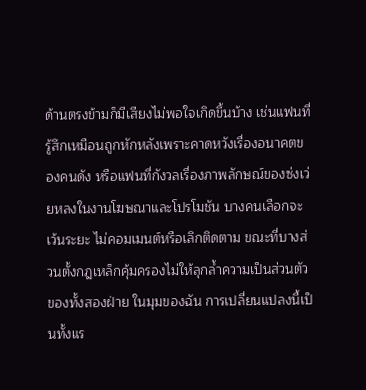ด้านตรงข้ามก็มีเสียงไม่พอใจเกิดขึ้นบ้าง เช่นแฟนที่รู้สึกเหมือนถูกหักหลังเพราะคาดหวังเรื่องอนาคตของคนดัง หรือแฟนที่กังวลเรื่องภาพลักษณ์ของซ่งเว่ยหลงในงานโฆษณาและโปรโมชัน บางคนเลือกจะเว้นระยะ ไม่คอมเมนต์หรือเลิกติดตาม ขณะที่บางส่วนตั้งกฎเหล็กคุ้มครองไม่ให้ลุกล้ำความเป็นส่วนตัวของทั้งสองฝ่าย ในมุมของฉัน การเปลี่ยนแปลงนี้เป็นทั้งแร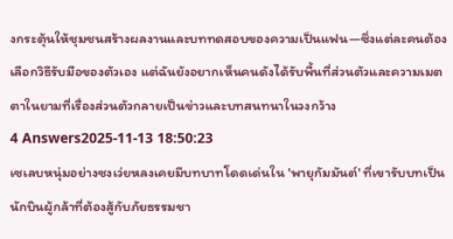งกระตุ้นให้ชุมชนสร้างผลงานและบททดสอบของความเป็นแฟน—ซึ่งแต่ละคนต้องเลือกวิธีรับมือของตัวเอง แต่ฉันยังอยากเห็นคนดังได้รับพื้นที่ส่วนตัวและความเมตตาในยามที่เรื่องส่วนตัวกลายเป็นข่าวและบทสนทนาในวงกว้าง
4 Answers2025-11-13 18:50:23
เซเลบหนุ่มอย่างซงเว่ยหลงเคยมีบทบาทโดดเด่นใน 'พายุกัมมันต์' ที่เขารับบทเป็นนักบินผู้กล้าที่ต้องสู้กับภัยธรรมชา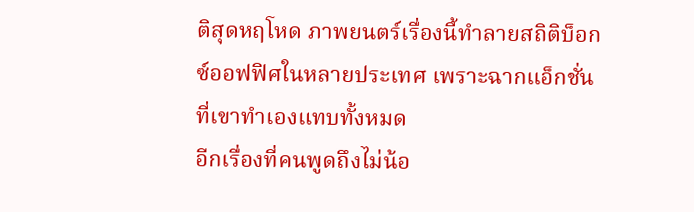ติสุดหฤโหด ภาพยนตร์เรื่องนี้ทำลายสถิติบ็อกซ์ออฟฟิศในหลายประเทศ เพราะฉากแอ็กชั่นที่เขาทำเองแทบทั้งหมด
อีกเรื่องที่คนพูดถึงไม่น้อ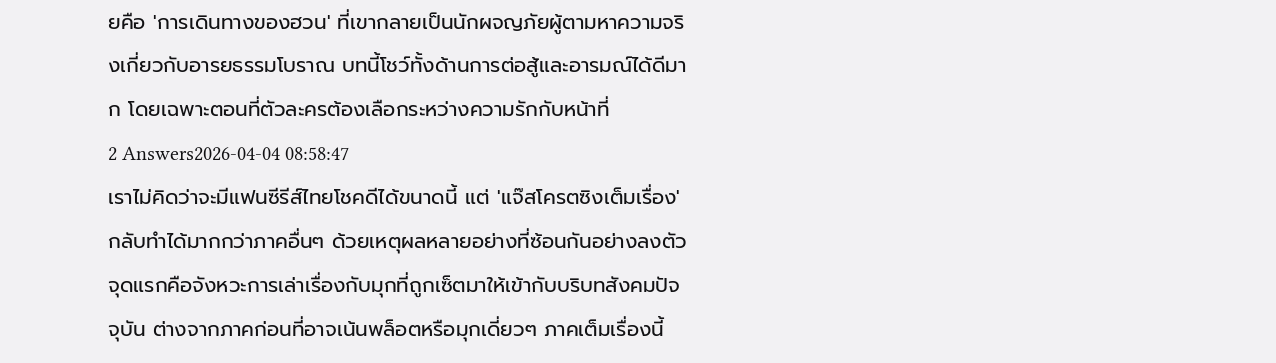ยคือ 'การเดินทางของฮวน' ที่เขากลายเป็นนักผจญภัยผู้ตามหาความจริงเกี่ยวกับอารยธรรมโบราณ บทนี้โชว์ทั้งด้านการต่อสู้และอารมณ์ได้ดีมาก โดยเฉพาะตอนที่ตัวละครต้องเลือกระหว่างความรักกับหน้าที่
2 Answers2026-04-04 08:58:47
เราไม่คิดว่าจะมีแฟนซีรีส์ไทยโชคดีได้ขนาดนี้ แต่ 'แจ๊สโครตซิงเต็มเรื่อง' กลับทำได้มากกว่าภาคอื่นๆ ด้วยเหตุผลหลายอย่างที่ซ้อนกันอย่างลงตัว
จุดแรกคือจังหวะการเล่าเรื่องกับมุกที่ถูกเซ็ตมาให้เข้ากับบริบทสังคมปัจจุบัน ต่างจากภาคก่อนที่อาจเน้นพล็อตหรือมุกเดี่ยวๆ ภาคเต็มเรื่องนี้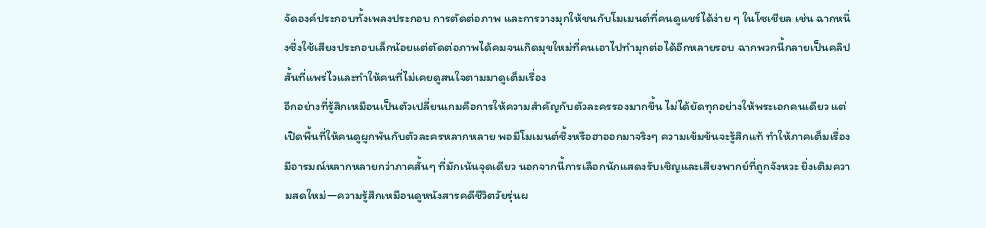จัดองค์ประกอบทั้งเพลงประกอบ การตัดต่อภาพ และการวางมุกให้ชนกับโมเมนต์ที่คนดูแชร์ได้ง่าย ๆ ในโซเชียล เช่น ฉากหนึ่งซึ่งใช้เสียงประกอบเล็กน้อยแต่ตัดต่อภาพได้คมจนเกิดมุขใหม่ที่คนเอาไปทำมุกต่อได้อีกหลายรอบ ฉากพวกนี้กลายเป็นคลิปสั้นที่แพร่ไวและทำให้คนที่ไม่เคยดูสนใจตามมาดูเต็มเรื่อง
อีกอย่างที่รู้สึกเหมือนเป็นตัวเปลี่ยนเกมคือการให้ความสำคัญกับตัวละครรองมากขึ้น ไม่ได้ยัดทุกอย่างให้พระเอกคนเดียว แต่เปิดพื้นที่ให้คนดูผูกพันกับตัวละครหลากหลาย พอมีโมเมนต์ซึ้งหรือฮาออกมาจริงๆ ความเข้มข้นจะรู้สึกแท้ ทำให้ภาคเต็มเรื่องมีอารมณ์หลากหลายกว่าภาคสั้นๆ ที่มักเน้นจุดเดียว นอกจากนี้การเลือกนักแสดงรับเชิญและเสียงพากย์ที่ถูกจังหวะ ยิ่งเติมความสดใหม่—ความรู้สึกเหมือนดูหนังสารคดีชีวิตวัยรุ่นผ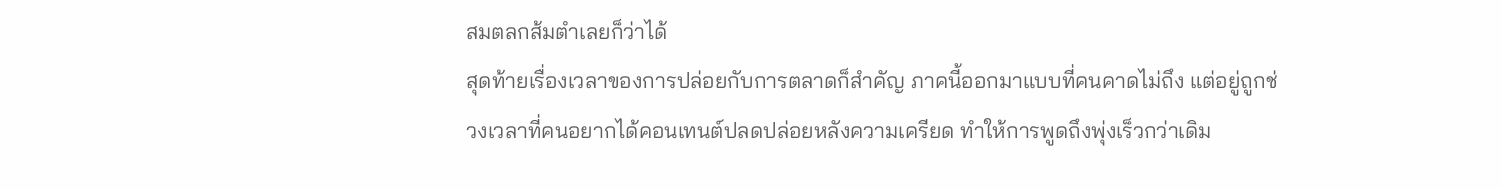สมตลกส้มตำเลยก็ว่าได้
สุดท้ายเรื่องเวลาของการปล่อยกับการตลาดก็สำคัญ ภาคนี้ออกมาแบบที่คนคาดไม่ถึง แต่อยู่ถูกช่วงเวลาที่คนอยากได้คอนเทนต์ปลดปล่อยหลังความเครียด ทำให้การพูดถึงพุ่งเร็วกว่าเดิม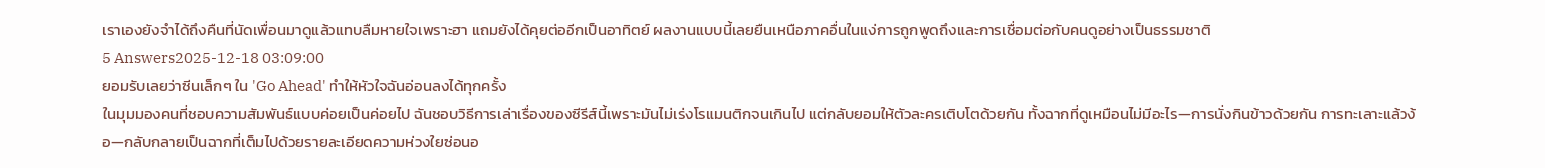เราเองยังจำได้ถึงคืนที่นัดเพื่อนมาดูแล้วแทบลืมหายใจเพราะฮา แถมยังได้คุยต่ออีกเป็นอาทิตย์ ผลงานแบบนี้เลยยืนเหนือภาคอื่นในแง่การถูกพูดถึงและการเชื่อมต่อกับคนดูอย่างเป็นธรรมชาติ
5 Answers2025-12-18 03:09:00
ยอมรับเลยว่าซีนเล็กๆ ใน 'Go Ahead' ทำให้หัวใจฉันอ่อนลงได้ทุกครั้ง
ในมุมมองคนที่ชอบความสัมพันธ์แบบค่อยเป็นค่อยไป ฉันชอบวิธีการเล่าเรื่องของซีรีส์นี้เพราะมันไม่เร่งโรแมนติกจนเกินไป แต่กลับยอมให้ตัวละครเติบโตด้วยกัน ทั้งฉากที่ดูเหมือนไม่มีอะไร—การนั่งกินข้าวด้วยกัน การทะเลาะแล้วง้อ—กลับกลายเป็นฉากที่เต็มไปด้วยรายละเอียดความห่วงใยซ่อนอ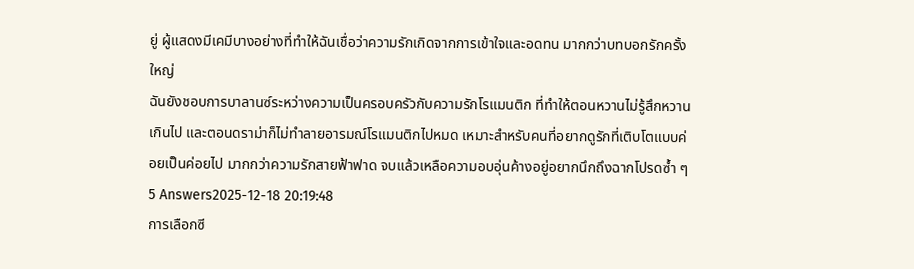ยู่ ผู้แสดงมีเคมีบางอย่างที่ทำให้ฉันเชื่อว่าความรักเกิดจากการเข้าใจและอดทน มากกว่าบทบอกรักครั้งใหญ่
ฉันยังชอบการบาลานซ์ระหว่างความเป็นครอบครัวกับความรักโรแมนติก ที่ทำให้ตอนหวานไม่รู้สึกหวานเกินไป และตอนดราม่าก็ไม่ทำลายอารมณ์โรแมนติกไปหมด เหมาะสำหรับคนที่อยากดูรักที่เติบโตแบบค่อยเป็นค่อยไป มากกว่าความรักสายฟ้าฟาด จบแล้วเหลือความอบอุ่นค้างอยู่อยากนึกถึงฉากโปรดซ้ำ ๆ
5 Answers2025-12-18 20:19:48
การเลือกซี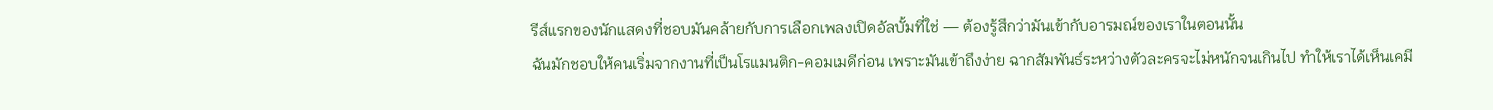รีส์แรกของนักแสดงที่ชอบมันคล้ายกับการเลือกเพลงเปิดอัลบั้มที่ใช่ — ต้องรู้สึกว่ามันเข้ากับอารมณ์ของเราในตอนนั้น
ฉันมักชอบให้คนเริ่มจากงานที่เป็นโรแมนติก-คอมเมดีก่อน เพราะมันเข้าถึงง่าย ฉากสัมพันธ์ระหว่างตัวละครจะไม่หนักจนเกินไป ทำให้เราได้เห็นเคมี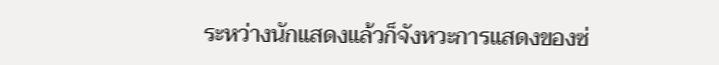ระหว่างนักแสดงแล้วก็จังหวะการแสดงของซ่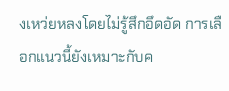งเหว่ยหลงโดยไม่รู้สึกอึดอัด การเลือกแนวนี้ยังเหมาะกับค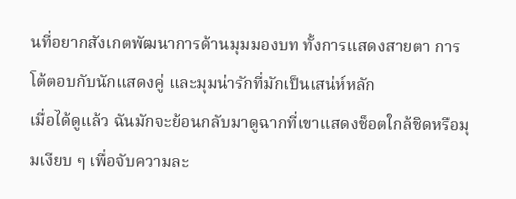นที่อยากสังเกตพัฒนาการด้านมุมมองบท ทั้งการแสดงสายตา การโต้ตอบกับนักแสดงคู่ และมุมน่ารักที่มักเป็นเสน่ห์หลัก
เมื่อได้ดูแล้ว ฉันมักจะย้อนกลับมาดูฉากที่เขาแสดงช็อตใกล้ชิดหรือมุมเงียบ ๆ เพื่อจับความละ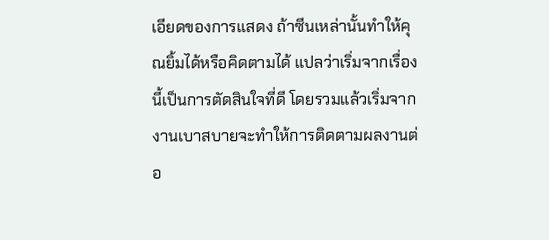เอียดของการแสดง ถ้าซีนเหล่านั้นทำให้คุณยิ้มได้หรือคิดตามได้ แปลว่าเริ่มจากเรื่องนี้เป็นการตัดสินใจที่ดี โดยรวมแล้วเริ่มจากงานเบาสบายจะทำให้การติดตามผลงานต่อ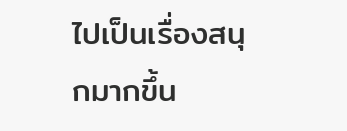ไปเป็นเรื่องสนุกมากขึ้น